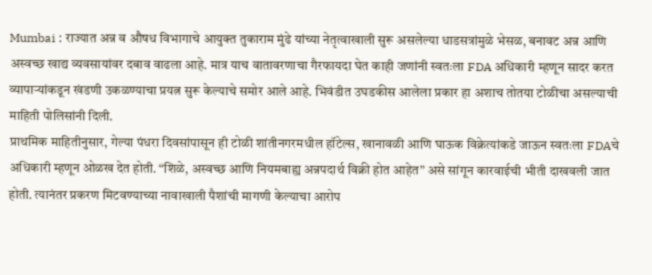Mumbai : राज्यात अन्न व औषध विभागाचे आयुक्त तुकाराम मुंढे यांच्या नेतृत्वाखाली सुरू असलेल्या धाडसत्रांमुळे भेसळ, बनावट अन्न आणि अस्वच्छ खाद्य व्यवसायांवर दबाव वाढला आहे. मात्र याच वातावरणाचा गैरफायदा घेत काही जणांनी स्वतःला FDA अधिकारी म्हणून सादर करत व्यापाऱ्यांकडून खंडणी उकळण्याचा प्रयत्न सुरू केल्याचे समोर आले आहे. भिवंडीत उघडकीस आलेला प्रकार हा अशाच तोतया टोळीचा असल्याची माहिती पोलिसांनी दिली.
प्राथमिक माहितीनुसार, गेल्या पंधरा दिवसांपासून ही टोळी शांतीनगरमधील हॉटेल्स, खानावळी आणि घाऊक विक्रेत्यांकडे जाऊन स्वतःला FDAचे अधिकारी म्हणून ओळख देत होती. “शिळे, अस्वच्छ आणि नियमबाह्य अन्नपदार्थ विक्री होत आहेत” असे सांगून कारवाईची भीती दाखवली जात होती. त्यानंतर प्रकरण मिटवण्याच्या नावाखाली पैशांची मागणी केल्याचा आरोप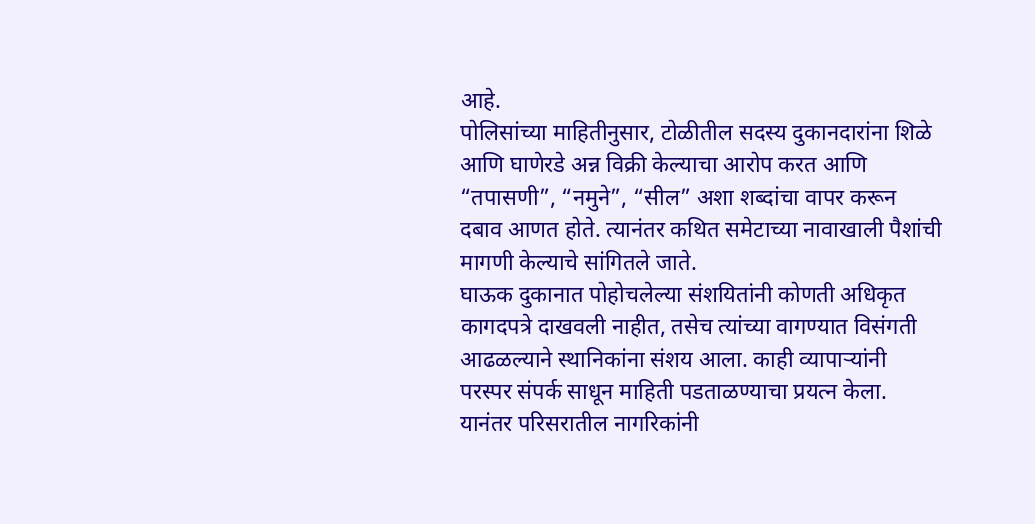आहे.
पोलिसांच्या माहितीनुसार, टोळीतील सदस्य दुकानदारांना शिळे आणि घाणेरडे अन्न विक्री केल्याचा आरोप करत आणि “तपासणी”, “नमुने”, “सील” अशा शब्दांचा वापर करून दबाव आणत होते. त्यानंतर कथित समेटाच्या नावाखाली पैशांची मागणी केल्याचे सांगितले जाते.
घाऊक दुकानात पोहोचलेल्या संशयितांनी कोणती अधिकृत कागदपत्रे दाखवली नाहीत, तसेच त्यांच्या वागण्यात विसंगती आढळल्याने स्थानिकांना संशय आला. काही व्यापाऱ्यांनी परस्पर संपर्क साधून माहिती पडताळण्याचा प्रयत्न केला. यानंतर परिसरातील नागरिकांनी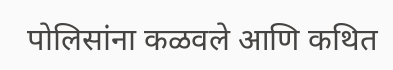पोलिसांना कळवले आणि कथित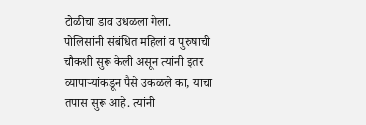टोळीचा डाव उधळला गेला.
पोलिसांनी संबंधित महिलां व पुरुषाची चौकशी सुरू केली असून त्यांनी इतर व्यापाऱ्यांकडून पैसे उकळले का, याचा तपास सुरू आहे. त्यांनी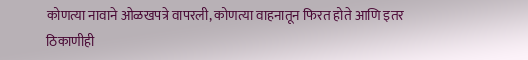कोणत्या नावाने ओळखपत्रे वापरली, कोणत्या वाहनातून फिरत होते आणि इतर ठिकाणीही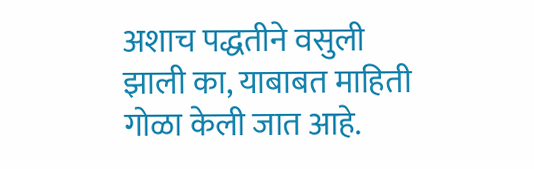अशाच पद्धतीने वसुली झाली का, याबाबत माहिती गोळा केली जात आहे.